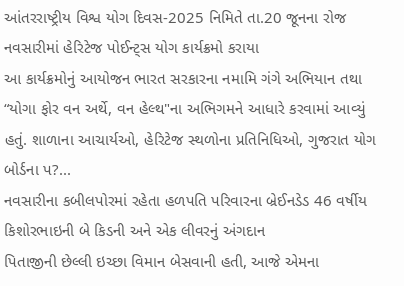આંતરરાષ્ટ્રીય વિશ્વ યોગ દિવસ-2025 નિમિતે તા.20 જૂનના રોજ નવસારીમાં હેરિટેજ પોઈન્ટ્સ યોગ કાર્યક્રમો કરાયા
આ કાર્યક્રમોનું આયોજન ભારત સરકારના નમામિ ગંગે અભિયાન તથા “યોગા ફોર વન અર્થે, વન હેલ્થ"ના અભિગમને આધારે કરવામાં આવ્યું હતું. શાળાના આચાર્યઓ, હેરિટેજ સ્થળોના પ્રતિનિધિઓ, ગુજરાત યોગ બોર્ડના પ?...
નવસારીના કબીલપોરમાં રહેતા હળપતિ પરિવારના બ્રેઈનડેડ 46 વર્ષીય કિશોરભાઇની બે કિડની અને એક લીવરનું અંગદાન
પિતાજીની છેલ્લી ઇચ્છા વિમાન બેસવાની હતી, આજે એમના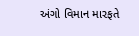અંગો વિમાન મારફતે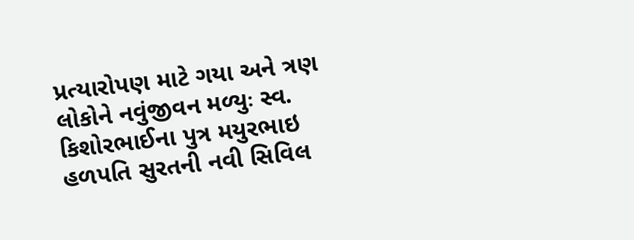પ્રત્યારોપણ માટે ગયા અને ત્રણ લોકોને નવુંજીવન મળ્યુઃ સ્વ. કિશોરભાઈના પુત્ર મયુરભાઇ હળપતિ સુરતની નવી સિવિલ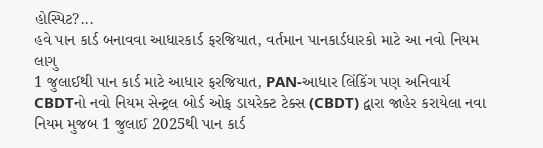હોસ્પિટ?...
હવે પાન કાર્ડ બનાવવા આધારકાર્ડ ફરજિયાત, વર્તમાન પાનકાર્ડધારકો માટે આ નવો નિયમ લાગુ
1 જુલાઈથી પાન કાર્ડ માટે આધાર ફરજિયાત, PAN-આધાર લિંકિંગ પણ અનિવાર્ય CBDTનો નવો નિયમ સેન્ટ્રલ બોર્ડ ઓફ ડાયરેક્ટ ટેક્સ (CBDT) દ્વારા જાહેર કરાયેલા નવા નિયમ મુજબ 1 જુલાઈ 2025થી પાન કાર્ડ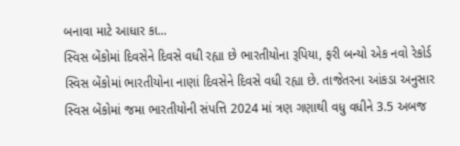બનાવા માટે આધાર કા...
સ્વિસ બેંકોમાં દિવસેને દિવસે વધી રહ્યા છે ભારતીયોના રૂપિયા, ફરી બન્યો એક નવો રેકોર્ડ
સ્વિસ બેંકોમાં ભારતીયોના નાણાં દિવસેને દિવસે વધી રહ્યા છે. તાજેતરના આંકડા અનુસાર સ્વિસ બેંકોમાં જમા ભારતીયોની સંપત્તિ 2024 માં ત્રણ ગણાથી વધુ વધીને 3.5 અબજ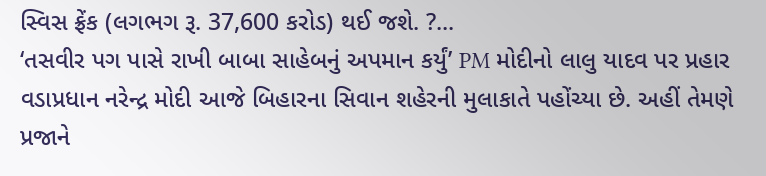સ્વિસ ફ્રેંક (લગભગ રૂ. 37,600 કરોડ) થઈ જશે. ?...
‘તસવીર પગ પાસે રાખી બાબા સાહેબનું અપમાન કર્યું’ PM મોદીનો લાલુ યાદવ પર પ્રહાર
વડાપ્રધાન નરેન્દ્ર મોદી આજે બિહારના સિવાન શહેરની મુલાકાતે પહોંચ્યા છે. અહીં તેમણે પ્રજાને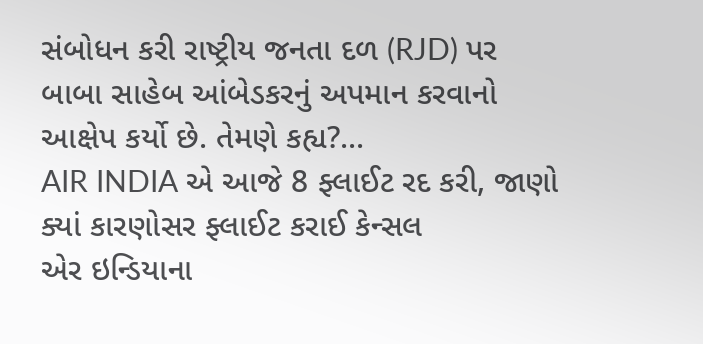સંબોધન કરી રાષ્ટ્રીય જનતા દળ (RJD) પર બાબા સાહેબ આંબેડકરનું અપમાન કરવાનો આક્ષેપ કર્યો છે. તેમણે કહ્ય?...
AIR INDIA એ આજે 8 ફ્લાઈટ રદ કરી, જાણો ક્યાં કારણોસર ફ્લાઈટ કરાઈ કેન્સલ
એર ઇન્ડિયાના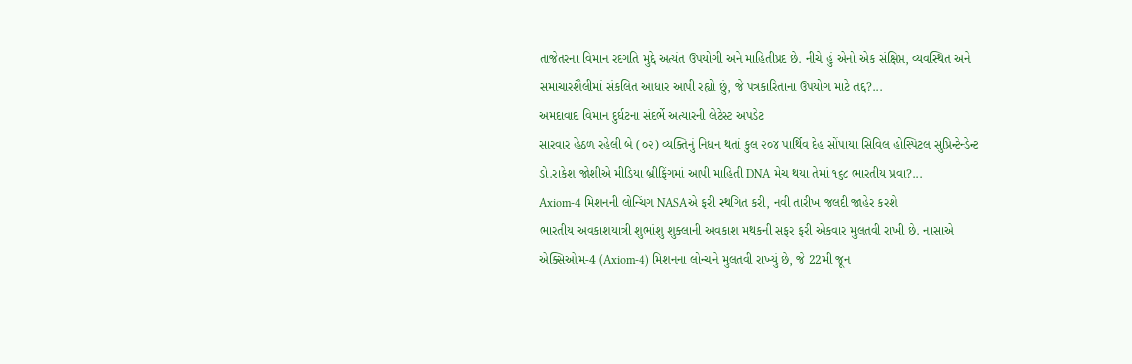તાજેતરના વિમાન રદગતિ મુદ્દે અત્યંત ઉપયોગી અને માહિતીપ્રદ છે. નીચે હું એનો એક સંક્ષિપ્ત, વ્યવસ્થિત અને સમાચારશૈલીમાં સંકલિત આધાર આપી રહ્યો છું, જે પત્રકારિતાના ઉપયોગ માટે તદ્દ?...
અમદાવાદ વિમાન દુર્ઘટના સંદર્ભે અત્યારની લેટેસ્ટ અપડેટ
સારવાર હેઠળ રહેલી બે (૦૨) વ્યક્તિનું નિધન થતાં કુલ ૨૦૪ પાર્થિવ દેહ સોંપાયા સિવિલ હોસ્પિટલ સુપ્રિન્ટેન્ડેન્ટ ડો.રાકેશ જોશીએ મીડિયા બ્રીફિંગમાં આપી માહિતી DNA મેચ થયા તેમાં ૧૬૮ ભારતીય પ્રવા?...
Axiom-4 મિશનની લોન્ચિંગ NASAએ ફરી સ્થગિત કરી, નવી તારીખ જલદી જાહેર કરશે
ભારતીય અવકાશયાત્રી શુભાંશુ શુક્લાની અવકાશ મથકની સફર ફરી એકવાર મુલતવી રાખી છે. નાસાએ એક્સિઓમ-4 (Axiom-4) મિશનના લોન્ચને મુલતવી રાખ્યું છે, જે 22મી જૂન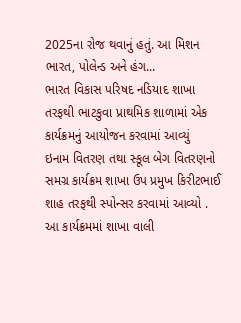2025ના રોજ થવાનું હતું. આ મિશન ભારત, પોલેન્ડ અને હંગ...
ભારત વિકાસ પરિષદ નડિયાદ શાખા તરફથી ભાટકુવા પ્રાથમિક શાળામાં એક કાર્યક્રમનું આયોજન કરવામાં આવ્યું
ઇનામ વિતરણ તથા સ્કૂલ બેગ વિતરણનો સમગ્ર કાર્યક્રમ શાખા ઉપ પ્રમુખ કિરીટભાઈ શાહ તરફથી સ્પોન્સર કરવામાં આવ્યો . આ કાર્યક્રમમાં શાખા વાલી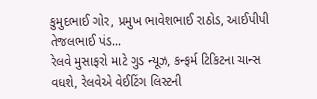કુમુદભાઈ ગોર, પ્રમુખ ભાવેશભાઈ રાઠોડ, આઈપીપી તેજલભાઈ પંડ...
રેલવે મુસાફરો માટે ગુડ ન્યૂઝ, કન્ફર્મ ટિકિટના ચાન્સ વધશે, રેલવેએ વેઈટિંગ લિસ્ટની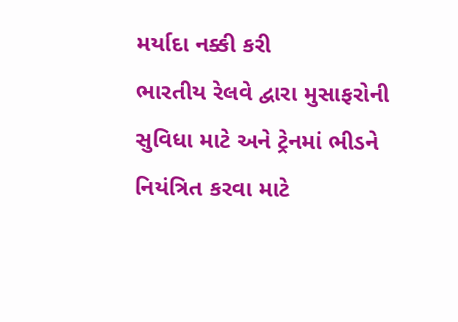મર્યાદા નક્કી કરી
ભારતીય રેલવે દ્વારા મુસાફરોની સુવિધા માટે અને ટ્રેનમાં ભીડને નિયંત્રિત કરવા માટે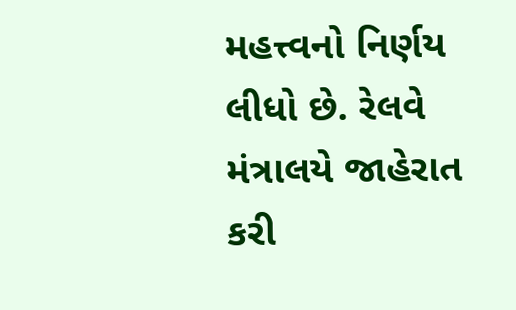મહત્ત્વનો નિર્ણય લીધો છે. રેલવે મંત્રાલયે જાહેરાત કરી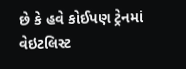છે કે હવે કોઈપણ ટ્રેનમાં વેઇટલિસ્ટ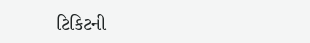ટિકિટની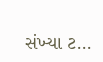સંખ્યા ટ...